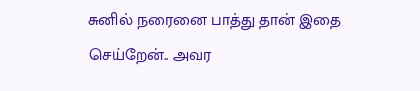சுனில் நரைனை பாத்து தான் இதை செய்றேன்.. அவர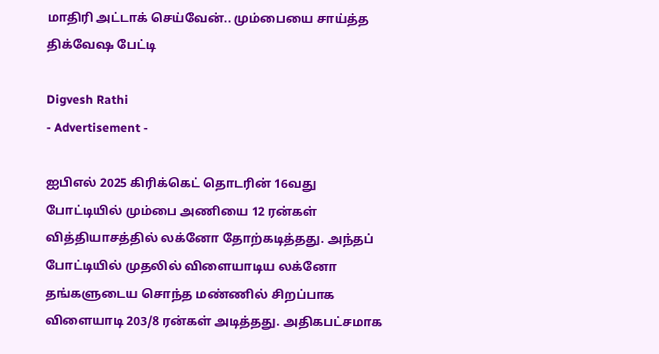மாதிரி அட்டாக் செய்வேன்.. மும்பையை சாய்த்த திக்வேஷ பேட்டி

Digvesh Rathi
- Advertisement -

ஐபிஎல் 2025 கிரிக்கெட் தொடரின் 16வது போட்டியில் மும்பை அணியை 12 ரன்கள் வித்தியாசத்தில் லக்னோ தோற்கடித்தது. அந்தப் போட்டியில் முதலில் விளையாடிய லக்னோ தங்களுடைய சொந்த மண்ணில் சிறப்பாக விளையாடி 203/8 ரன்கள் அடித்தது. அதிகபட்சமாக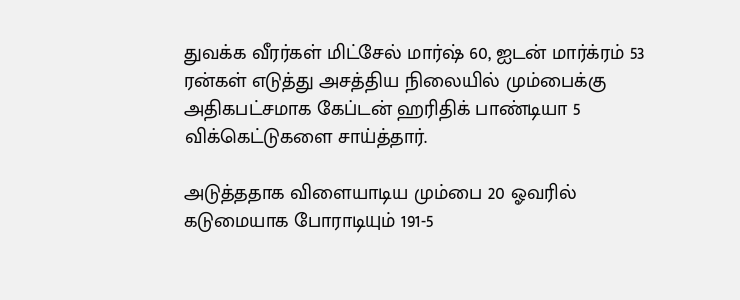துவக்க வீரர்கள் மிட்சேல் மார்ஷ் 60, ஐடன் மார்க்ரம் 53 ரன்கள் எடுத்து அசத்திய நிலையில் மும்பைக்கு அதிகபட்சமாக கேப்டன் ஹரிதிக் பாண்டியா 5 விக்கெட்டுகளை சாய்த்தார்.

அடுத்ததாக விளையாடிய மும்பை 20 ஓவரில் கடுமையாக போராடியும் 191-5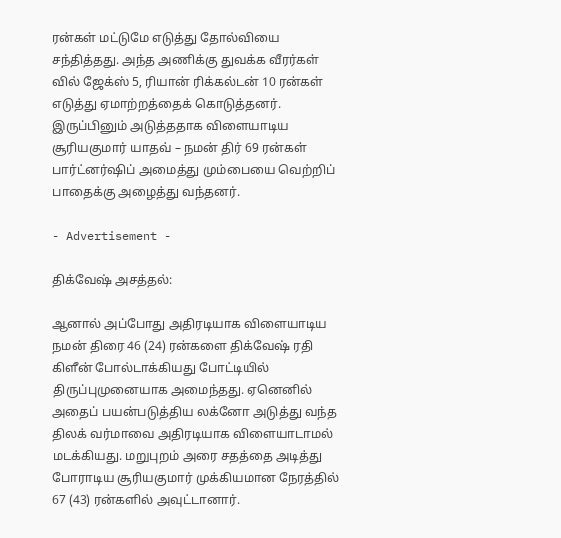ரன்கள் மட்டுமே எடுத்து தோல்வியை சந்தித்தது. அந்த அணிக்கு துவக்க வீரர்கள் வில் ஜேக்ஸ் 5, ரியான் ரிக்கல்டன் 10 ரன்கள் எடுத்து ஏமாற்றத்தைக் கொடுத்தனர். இருப்பினும் அடுத்ததாக விளையாடிய சூரியகுமார் யாதவ் – நமன் திர் 69 ரன்கள் பார்ட்னர்ஷிப் அமைத்து மும்பையை வெற்றிப் பாதைக்கு அழைத்து வந்தனர்.

- Advertisement -

திக்வேஷ் அசத்தல்:

ஆனால் அப்போது அதிரடியாக விளையாடிய நமன் திரை 46 (24) ரன்களை திக்வேஷ் ரதி கிளீன் போல்டாக்கியது போட்டியில் திருப்புமுனையாக அமைந்தது. ஏனெனில் அதைப் பயன்படுத்திய லக்னோ அடுத்து வந்த திலக் வர்மாவை அதிரடியாக விளையாடாமல் மடக்கியது. மறுபுறம் அரை சதத்தை அடித்து போராடிய சூரியகுமார் முக்கியமான நேரத்தில் 67 (43) ரன்களில் அவுட்டானார்.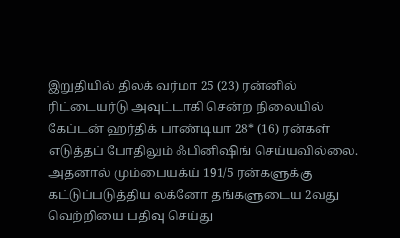இறுதியில் திலக் வர்மா 25 (23) ரன்னில் ரிட்டையர்டு அவுட்டாகி சென்ற நிலையில் கேப்டன் ஹர்திக் பாண்டியா 28* (16) ரன்கள் எடுத்தப் போதிலும் ஃபினிஷிங் செய்யவில்லை. அதனால் மும்பையக்ய் 191/5 ரன்களுக்கு கட்டுப்படுத்திய லக்னோ தங்களுடைய 2வது வெற்றியை பதிவு செய்து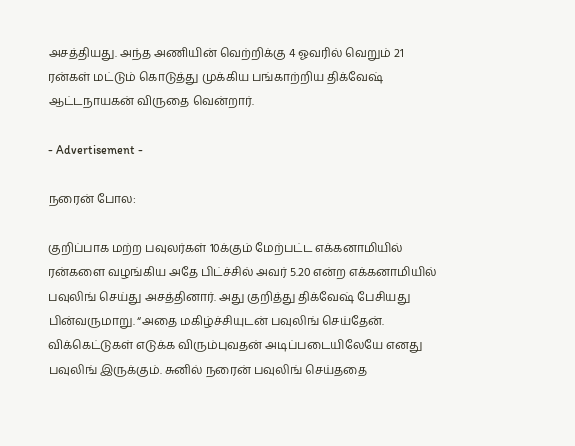அசத்தியது. அந்த அணியின் வெற்றிக்கு 4 ஓவரில் வெறும் 21 ரன்கள் மட்டும் கொடுத்து முக்கிய பங்காற்றிய திக்வேஷ் ஆட்டநாயகன் விருதை வென்றார்.

- Advertisement -

நரைன் போல:

குறிப்பாக மற்ற பவுலர்கள் 10க்கும் மேற்பட்ட எக்கனாமியில் ரன்களை வழங்கிய அதே பிட்ச்சில் அவர் 5.20 என்ற எக்கனாமியில் பவுலிங் செய்து அசத்தினார். அது குறித்து திக்வேஷ் பேசியது பின்வருமாறு. “அதை மகிழ்ச்சியுடன் பவுலிங் செய்தேன். விக்கெட்டுகள் எடுக்க விரும்புவதன் அடிப்படையிலேயே எனது பவுலிங் இருக்கும். சுனில் நரைன் பவுலிங் செய்ததை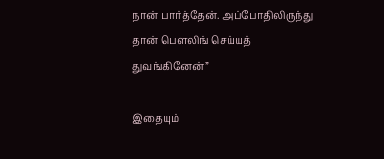நான் பார்த்தேன். அப்போதிலிருந்து தான் பௌலிங் செய்யத் துவங்கினேன்”

இதையும்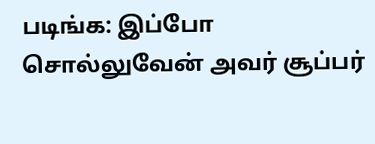படிங்க: இப்போ சொல்லுவேன் அவர் சூப்பர்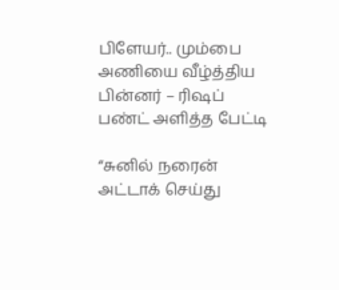பிளேயர்.. மும்பை அணியை வீழ்த்திய பின்னர் – ரிஷப் பண்ட் அளித்த பேட்டி

“சுனில் நரைன் அட்டாக் செய்து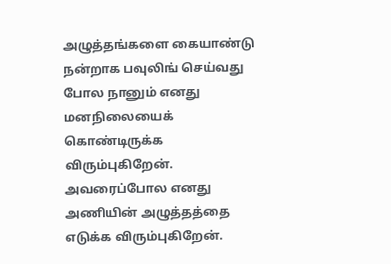அழுத்தங்களை கையாண்டு நன்றாக பவுலிங் செய்வது போல நானும் எனது மனநிலையைக் கொண்டிருக்க விரும்புகிறேன். அவரைப்போல எனது அணியின் அழுத்தத்தை எடுக்க விரும்புகிறேன்.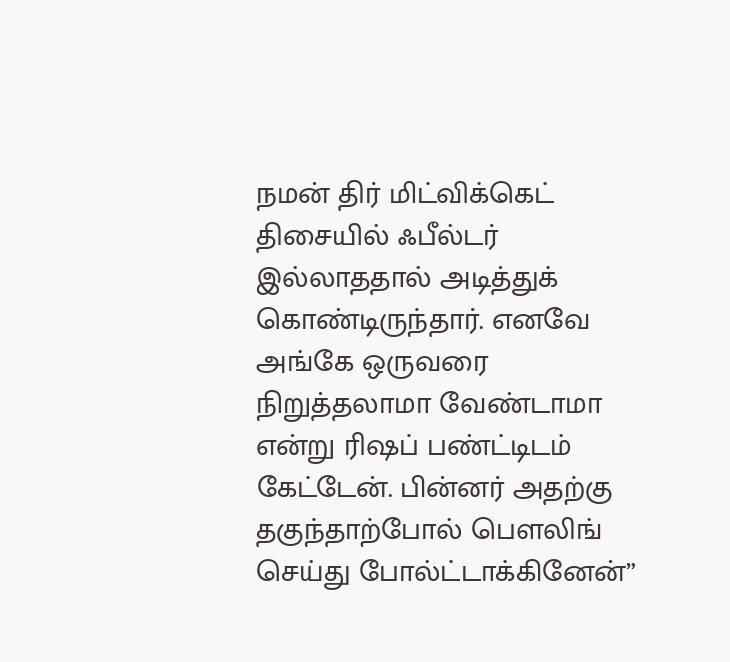நமன் திர் மிட்விக்கெட் திசையில் ஃபீல்டர் இல்லாததால் அடித்துக் கொண்டிருந்தார். எனவே அங்கே ஒருவரை நிறுத்தலாமா வேண்டாமா என்று ரிஷப் பண்ட்டிடம் கேட்டேன். பின்னர் அதற்கு தகுந்தாற்போல் பௌலிங் செய்து போல்ட்டாக்கினேன்”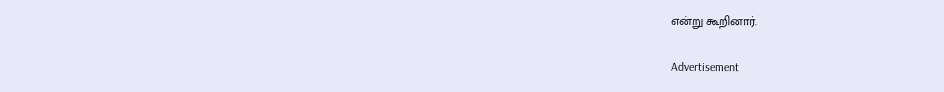என்று கூறினார்.

Advertisement